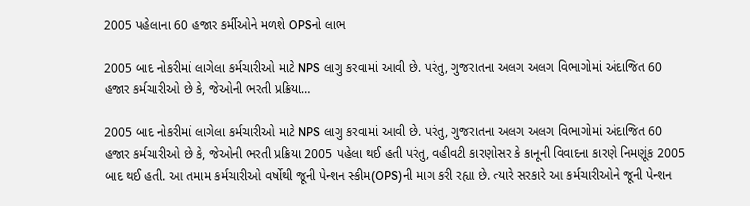2005 પહેલાના 60 હજાર કર્મીઓને મળશે OPSનો લાભ

2005 બાદ નોકરીમાં લાગેલા કર્મચારીઓ માટે NPS લાગુ કરવામાં આવી છે. પરંતુ, ગુજરાતના અલગ અલગ વિભાગોમાં અંદાજિત 60 હજાર કર્મચારીઓ છે કે, જેઓની ભરતી પ્રક્રિયા…

2005 બાદ નોકરીમાં લાગેલા કર્મચારીઓ માટે NPS લાગુ કરવામાં આવી છે. પરંતુ, ગુજરાતના અલગ અલગ વિભાગોમાં અંદાજિત 60 હજાર કર્મચારીઓ છે કે, જેઓની ભરતી પ્રક્રિયા 2005 પહેલા થઈ હતી પરંતુ, વહીવટી કારણોસર કે કાનૂની વિવાદના કારણે નિમણૂંક 2005 બાદ થઈ હતી. આ તમામ કર્મચારીઓ વર્ષોથી જૂની પેન્શન સ્કીમ(OPS)ની માગ કરી રહ્યા છે. ત્યારે સરકારે આ કર્મચારીઓને જૂની પેન્શન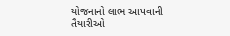યોજનાનો લાભ આપવાની તૈયારીઓ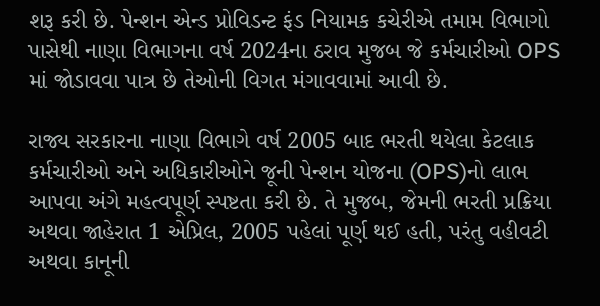શરૂ કરી છે. પેન્શન એન્ડ પ્રોવિડન્ટ ફંડ નિયામક કચેરીએ તમામ વિભાગો પાસેથી નાણા વિભાગના વર્ષ 2024ના ઠરાવ મુજબ જે કર્મચારીઓ OPS માં જોડાવવા પાત્ર છે તેઓની વિગત મંગાવવામાં આવી છે.

રાજ્ય સરકારના નાણા વિભાગે વર્ષ 2005 બાદ ભરતી થયેલા કેટલાક કર્મચારીઓ અને અધિકારીઓને જૂની પેન્શન યોજના (OPS)નો લાભ આપવા અંગે મહત્વપૂર્ણ સ્પષ્ટતા કરી છે. તે મુજબ, જેમની ભરતી પ્રક્રિયા અથવા જાહેરાત 1 એપ્રિલ, 2005 પહેલાં પૂર્ણ થઈ હતી, પરંતુ વહીવટી અથવા કાનૂની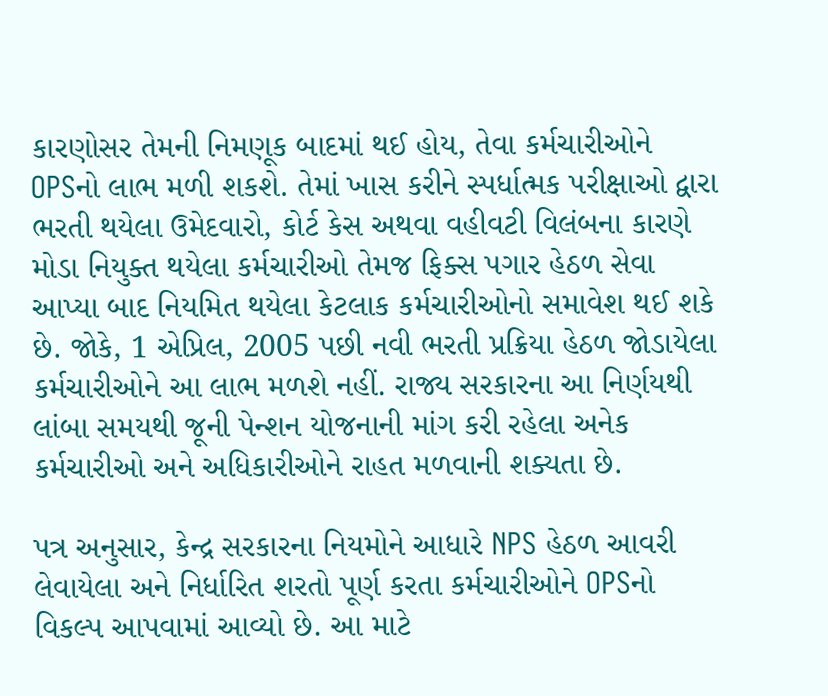કારણોસર તેમની નિમણૂક બાદમાં થઈ હોય, તેવા કર્મચારીઓને OPSનો લાભ મળી શકશે. તેમાં ખાસ કરીને સ્પર્ધાત્મક પરીક્ષાઓ દ્વારા ભરતી થયેલા ઉમેદવારો, કોર્ટ કેસ અથવા વહીવટી વિલંબના કારણે મોડા નિયુક્ત થયેલા કર્મચારીઓ તેમજ ફિક્સ પગાર હેઠળ સેવા આપ્યા બાદ નિયમિત થયેલા કેટલાક કર્મચારીઓનો સમાવેશ થઈ શકે છે. જોકે, 1 એપ્રિલ, 2005 પછી નવી ભરતી પ્રક્રિયા હેઠળ જોડાયેલા કર્મચારીઓને આ લાભ મળશે નહીં. રાજ્ય સરકારના આ નિર્ણયથી લાંબા સમયથી જૂની પેન્શન યોજનાની માંગ કરી રહેલા અનેક કર્મચારીઓ અને અધિકારીઓને રાહત મળવાની શક્યતા છે.

પત્ર અનુસાર, કેન્દ્ર સરકારના નિયમોને આધારે NPS હેઠળ આવરી લેવાયેલા અને નિર્ધારિત શરતો પૂર્ણ કરતા કર્મચારીઓને OPSનો વિકલ્પ આપવામાં આવ્યો છે. આ માટે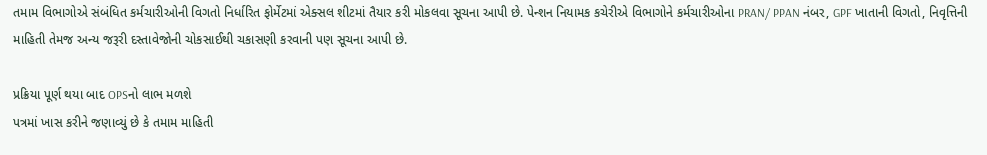તમામ વિભાગોએ સંબંધિત કર્મચારીઓની વિગતો નિર્ધારિત ફોર્મેટમાં એક્સલ શીટમાં તૈયાર કરી મોકલવા સૂચના આપી છે. પેન્શન નિયામક કચેરીએ વિભાગોને કર્મચારીઓના PRAN/ PPAN નંબર, GPF ખાતાની વિગતો, નિવૃત્તિની માહિતી તેમજ અન્ય જરૂરી દસ્તાવેજોની ચોકસાઈથી ચકાસણી કરવાની પણ સૂચના આપી છે.

પ્રક્રિયા પૂર્ણ થયા બાદ OPSનો લાભ મળશે
પત્રમાં ખાસ કરીને જણાવ્યું છે કે તમામ માહિતી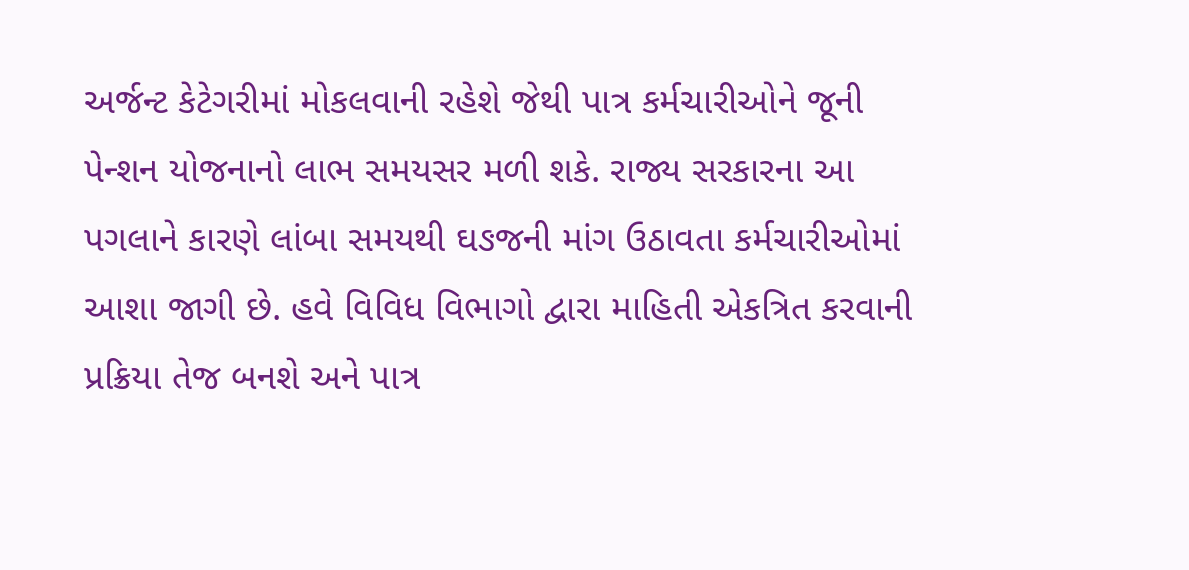અર્જન્ટ કેટેગરીમાં મોકલવાની રહેશે જેથી પાત્ર કર્મચારીઓને જૂની પેન્શન યોજનાનો લાભ સમયસર મળી શકે. રાજ્ય સરકારના આ પગલાને કારણે લાંબા સમયથી ઘઙજની માંગ ઉઠાવતા કર્મચારીઓમાં આશા જાગી છે. હવે વિવિધ વિભાગો દ્વારા માહિતી એકત્રિત કરવાની પ્રક્રિયા તેજ બનશે અને પાત્ર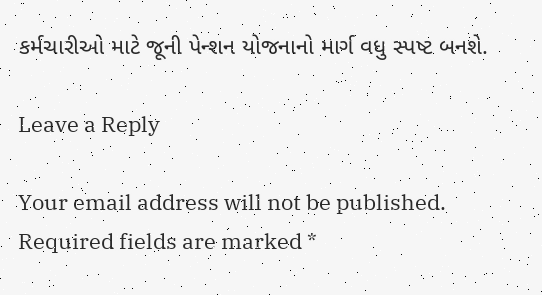કર્મચારીઓ માટે જૂની પેન્શન યોજનાનો માર્ગ વધુ સ્પષ્ટ બનશે.

Leave a Reply

Your email address will not be published. Required fields are marked *